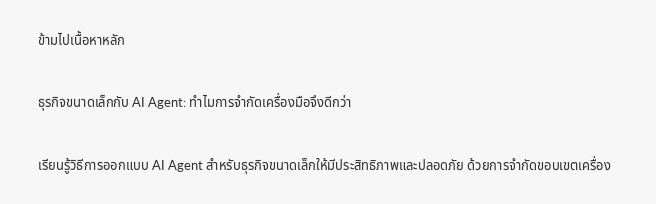ข้ามไปเนื้อหาหลัก

ธุรกิจขนาดเล็กกับ AI Agent: ทำไมการจำกัดเครื่องมือจึงดีกว่า

เรียนรู้วิธีการออกแบบ AI Agent สำหรับธุรกิจขนาดเล็กให้มีประสิทธิภาพและปลอดภัย ด้วยการจำกัดขอบเขตเครื่อง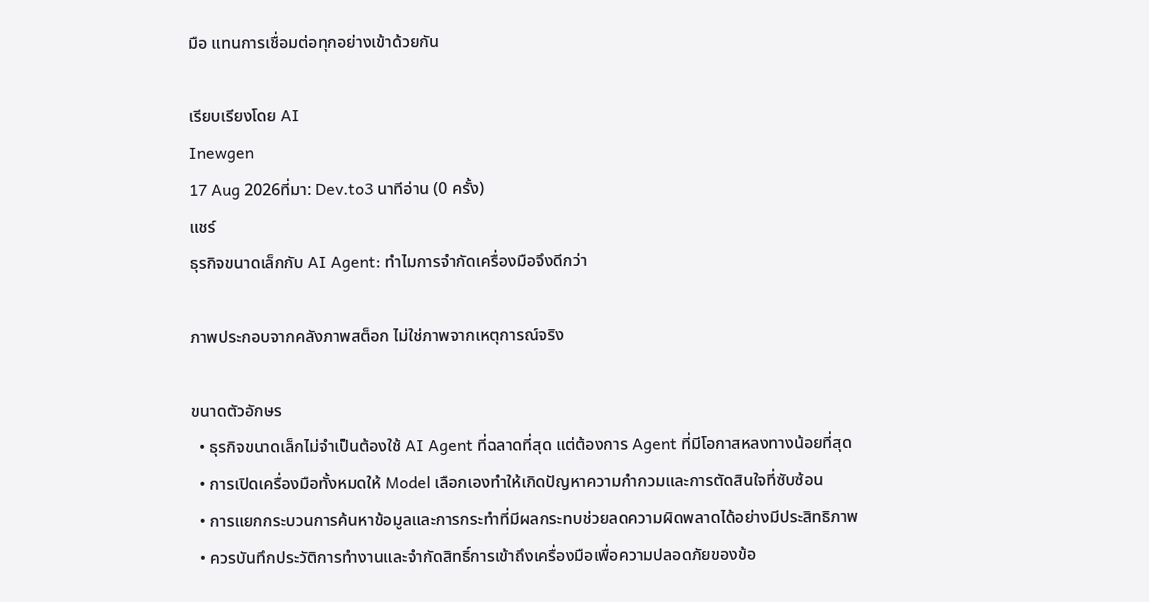มือ แทนการเชื่อมต่อทุกอย่างเข้าด้วยกัน

เรียบเรียงโดย AI
Inewgen
17 Aug 2026ที่มา: Dev.to3 นาทีอ่าน (0 ครั้ง)
แชร์
ธุรกิจขนาดเล็กกับ AI Agent: ทำไมการจำกัดเครื่องมือจึงดีกว่า

ภาพประกอบจากคลังภาพสต็อก ไม่ใช่ภาพจากเหตุการณ์จริง

ขนาดตัวอักษร
  • ธุรกิจขนาดเล็กไม่จำเป็นต้องใช้ AI Agent ที่ฉลาดที่สุด แต่ต้องการ Agent ที่มีโอกาสหลงทางน้อยที่สุด
  • การเปิดเครื่องมือทั้งหมดให้ Model เลือกเองทำให้เกิดปัญหาความกำกวมและการตัดสินใจที่ซับซ้อน
  • การแยกกระบวนการค้นหาข้อมูลและการกระทำที่มีผลกระทบช่วยลดความผิดพลาดได้อย่างมีประสิทธิภาพ
  • ควรบันทึกประวัติการทำงานและจำกัดสิทธิ์การเข้าถึงเครื่องมือเพื่อความปลอดภัยของข้อ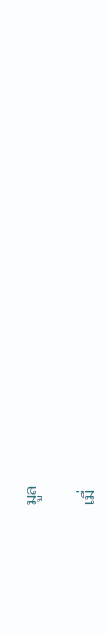มูล

เมื่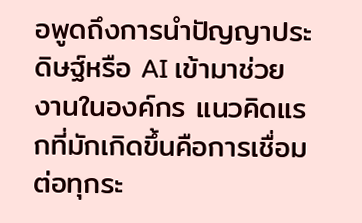อพูดถึงการนำปัญญาประดิษฐ์หรือ AI เข้ามาช่วยงานในองค์กร แนวคิดแรกที่มักเกิดขึ้นคือการเชื่อมต่อทุกระ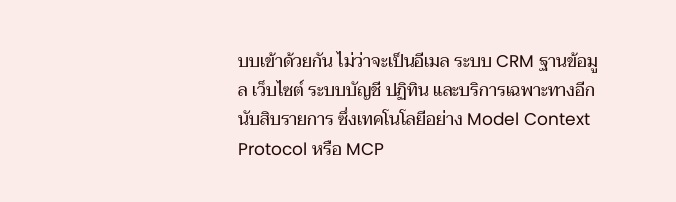บบเข้าด้วยกัน ไม่ว่าจะเป็นอีเมล ระบบ CRM ฐานข้อมูล เว็บไซต์ ระบบบัญชี ปฏิทิน และบริการเฉพาะทางอีกนับสิบรายการ ซึ่งเทคโนโลยีอย่าง Model Context Protocol หรือ MCP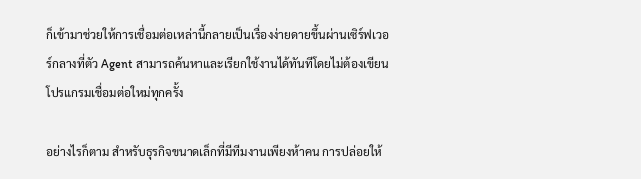ก็เข้ามาช่วยให้การเชื่อมต่อเหล่านี้กลายเป็นเรื่องง่ายดายขึ้นผ่านเซิร์ฟเวอร์กลางที่ตัว Agent สามารถค้นหาและเรียกใช้งานได้ทันทีโดยไม่ต้องเขียนโปรแกรมเชื่อมต่อใหม่ทุกครั้ง

อย่างไรก็ตาม สำหรับธุรกิจขนาดเล็กที่มีทีมงานเพียงห้าคน การปล่อยให้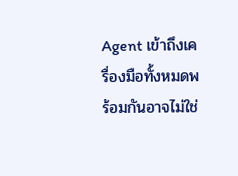Agent เข้าถึงเครื่องมือทั้งหมดพร้อมกันอาจไม่ใช่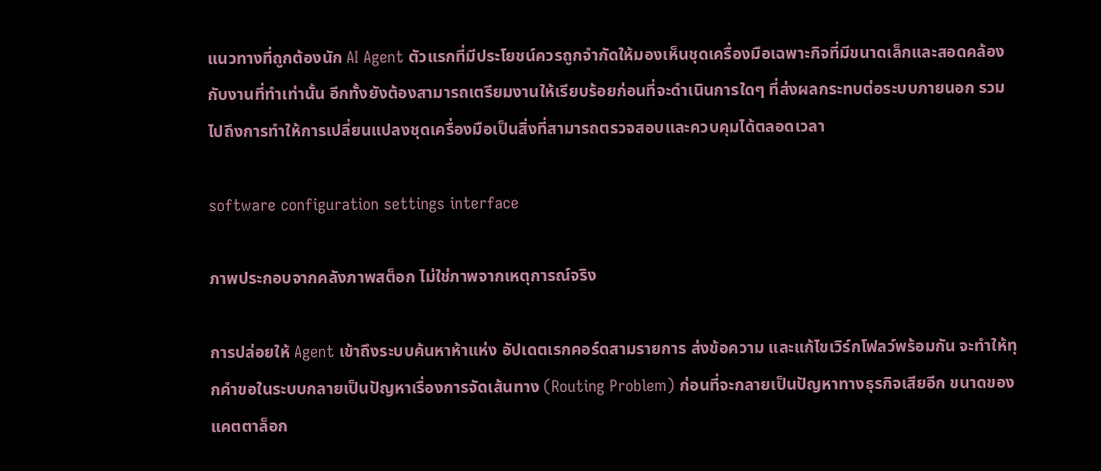แนวทางที่ถูกต้องนัก AI Agent ตัวแรกที่มีประโยชน์ควรถูกจำกัดให้มองเห็นชุดเครื่องมือเฉพาะกิจที่มีขนาดเล็กและสอดคล้องกับงานที่ทำเท่านั้น อีกทั้งยังต้องสามารถเตรียมงานให้เรียบร้อยก่อนที่จะดำเนินการใดๆ ที่ส่งผลกระทบต่อระบบภายนอก รวมไปถึงการทำให้การเปลี่ยนแปลงชุดเครื่องมือเป็นสิ่งที่สามารถตรวจสอบและควบคุมได้ตลอดเวลา

software configuration settings interface

ภาพประกอบจากคลังภาพสต็อก ไม่ใช่ภาพจากเหตุการณ์จริง

การปล่อยให้ Agent เข้าถึงระบบค้นหาห้าแห่ง อัปเดตเรกคอร์ดสามรายการ ส่งข้อความ และแก้ไขเวิร์กโฟลว์พร้อมกัน จะทำให้ทุกคำขอในระบบกลายเป็นปัญหาเรื่องการจัดเส้นทาง (Routing Problem) ก่อนที่จะกลายเป็นปัญหาทางธุรกิจเสียอีก ขนาดของแคตตาล็อก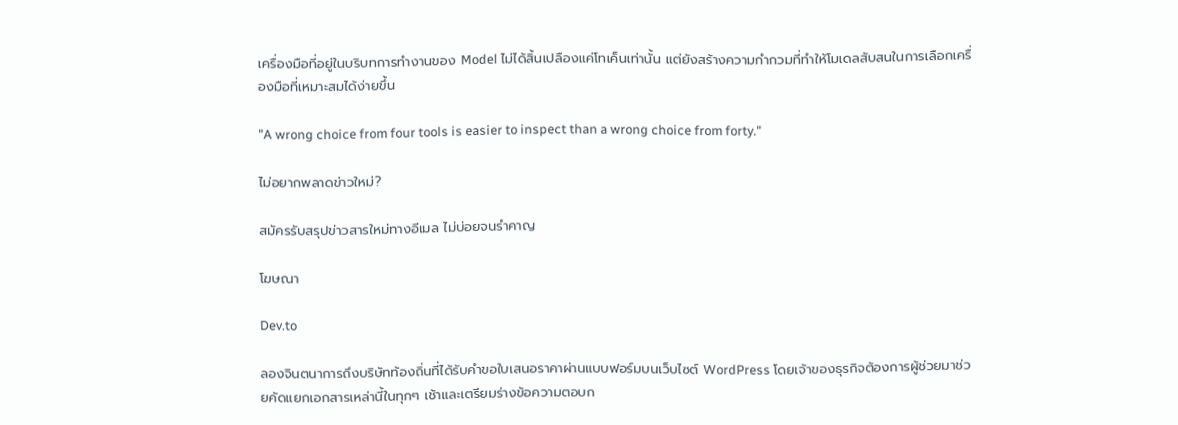เครื่องมือที่อยู่ในบริบทการทำงานของ Model ไม่ได้สิ้นเปลืองแค่โทเค็นเท่านั้น แต่ยังสร้างความกำกวมที่ทำให้โมเดลสับสนในการเลือกเครื่องมือที่เหมาะสมได้ง่ายขึ้น

"A wrong choice from four tools is easier to inspect than a wrong choice from forty."

ไม่อยากพลาดข่าวใหม่?

สมัครรับสรุปข่าวสารใหม่ทางอีเมล ไม่บ่อยจนรำคาญ

โฆษณา

Dev.to

ลองจินตนาการถึงบริษัทท้องถิ่นที่ได้รับคำขอใบเสนอราคาผ่านแบบฟอร์มบนเว็บไซต์ WordPress โดยเจ้าของธุรกิจต้องการผู้ช่วยมาช่วยคัดแยกเอกสารเหล่านี้ในทุกๆ เช้าและเตรียมร่างข้อความตอบก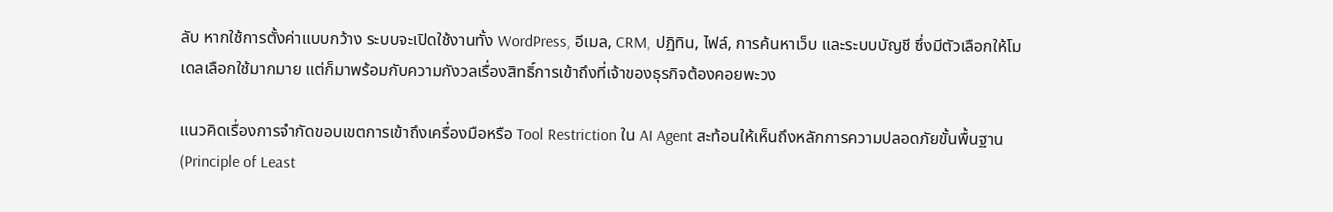ลับ หากใช้การตั้งค่าแบบกว้าง ระบบจะเปิดใช้งานทั้ง WordPress, อีเมล, CRM, ปฏิทิน, ไฟล์, การค้นหาเว็บ และระบบบัญชี ซึ่งมีตัวเลือกให้โมเดลเลือกใช้มากมาย แต่ก็มาพร้อมกับความกังวลเรื่องสิทธิ์การเข้าถึงที่เจ้าของธุรกิจต้องคอยพะวง

แนวคิดเรื่องการจำกัดขอบเขตการเข้าถึงเครื่องมือหรือ Tool Restriction ใน AI Agent สะท้อนให้เห็นถึงหลักการความปลอดภัยขั้นพื้นฐาน (Principle of Least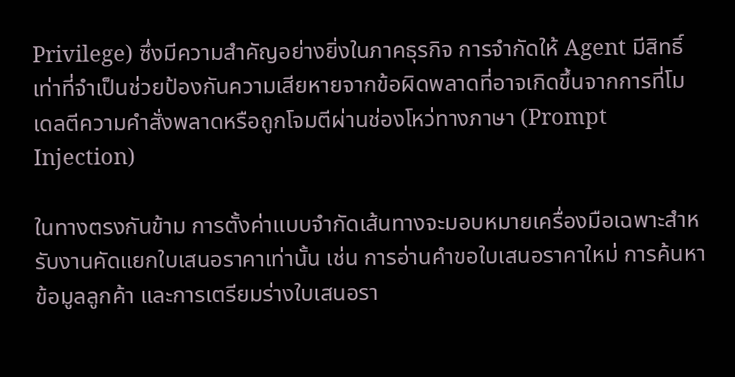Privilege) ซึ่งมีความสำคัญอย่างยิ่งในภาคธุรกิจ การจำกัดให้ Agent มีสิทธิ์เท่าที่จำเป็นช่วยป้องกันความเสียหายจากข้อผิดพลาดที่อาจเกิดขึ้นจากการที่โมเดลตีความคำสั่งพลาดหรือถูกโจมตีผ่านช่องโหว่ทางภาษา (Prompt Injection)

ในทางตรงกันข้าม การตั้งค่าแบบจำกัดเส้นทางจะมอบหมายเครื่องมือเฉพาะสำหรับงานคัดแยกใบเสนอราคาเท่านั้น เช่น การอ่านคำขอใบเสนอราคาใหม่ การค้นหาข้อมูลลูกค้า และการเตรียมร่างใบเสนอรา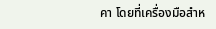คา โดยที่เครื่องมือสำห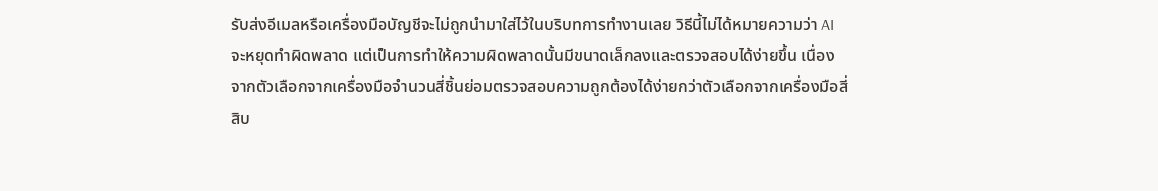รับส่งอีเมลหรือเครื่องมือบัญชีจะไม่ถูกนำมาใส่ไว้ในบริบทการทำงานเลย วิธีนี้ไม่ได้หมายความว่า AI จะหยุดทำผิดพลาด แต่เป็นการทำให้ความผิดพลาดนั้นมีขนาดเล็กลงและตรวจสอบได้ง่ายขึ้น เนื่องจากตัวเลือกจากเครื่องมือจำนวนสี่ชิ้นย่อมตรวจสอบความถูกต้องได้ง่ายกว่าตัวเลือกจากเครื่องมือสี่สิบ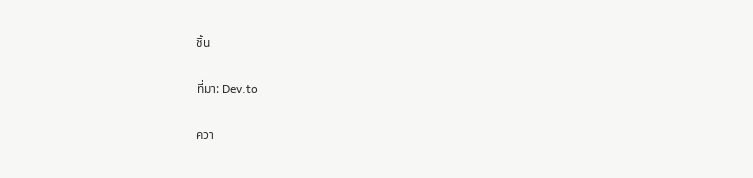ชิ้น

ที่มา: Dev.to

ควา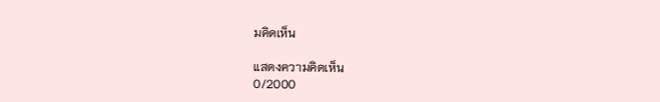มคิดเห็น

แสดงความคิดเห็น
0/2000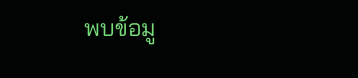พบข้อมู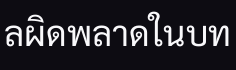ลผิดพลาดในบท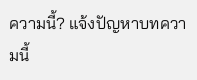ความนี้? แจ้งปัญหาบทความนี้